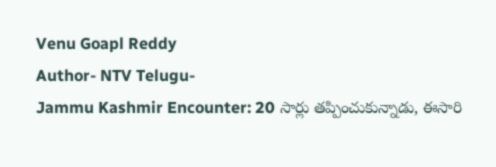Venu Goapl Reddy
Author- NTV Telugu-
Jammu Kashmir Encounter: 20 సార్లు తప్పించుకున్నాడు, ఈసారి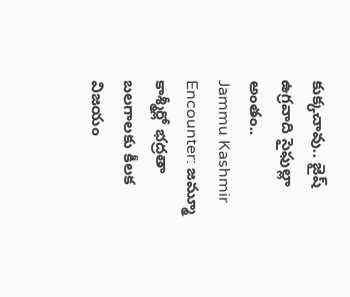కుక్కచావు.. జైష్ ఉగ్రవాది సైఫుల్లా అంతం..
Jammu Kashmir Encounter: జమ్మూ కాశ్మీర్లో భద్రతా బలగాలకు కీలక విజయం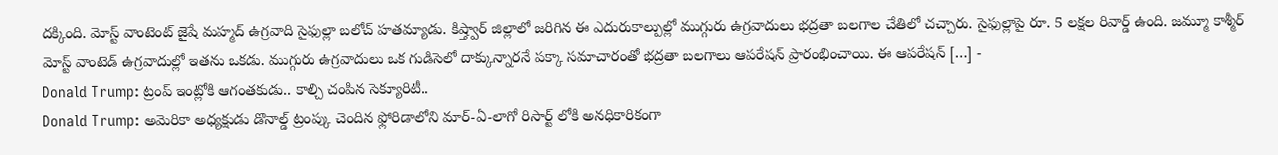దక్కింది. మోస్ట్ వాంటెంట్ జైషే మహ్మద్ ఉగ్రవాది సైఫుల్లా బలోచ్ హతమ్యాడు. కిష్త్వార్ జిల్లాలో జరిగిన ఈ ఎదురుకాల్పుల్లో ముగ్గురు ఉగ్రవాదులు భద్రతా బలగాల చేతిలో చచ్చారు. సైఫుల్లాపై రూ. 5 లక్షల రివార్డ్ ఉంది. జమ్మూ కాశ్మీర్ మోస్ట్ వాంటెడ్ ఉగ్రవాదుల్లో ఇతను ఒకడు. ముగ్గురు ఉగ్రవాదులు ఒక గుడిసెలో దాక్కున్నారనే పక్కా సమాచారంతో భద్రతా బలగాలు ఆపరేషన్ ప్రారంభించాయి. ఈ ఆపరేషన్ […] -
Donald Trump: ట్రంప్ ఇంట్లోకి ఆగంతకుడు.. కాల్చి చంపిన సెక్యూరిటీ..
Donald Trump: అమెరికా అధ్యక్షుడు డొనాల్డ్ ట్రంప్కు చెందిన ఫ్లోరిడాలోని మార్-ఏ-లాగో రిసార్ట్ లోకి అనధికారికంగా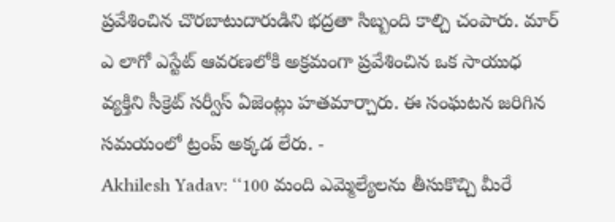ప్రవేశించిన చొరబాటుదారుడిని భద్రతా సిబ్బంది కాల్చి చంపారు. మార్ ఎ లాగో ఎస్టేట్ ఆవరణలోకి అక్రమంగా ప్రవేశించిన ఒక సాయుధ వ్యక్తిని సీక్రెట్ సర్వీస్ ఏజెంట్లు హతమార్చారు. ఈ సంఘటన జరిగిన సమయంలో ట్రంప్ అక్కడ లేరు. -
Akhilesh Yadav: ‘‘100 మంది ఎమ్మెల్యేలను తీసుకొచ్చి మీరే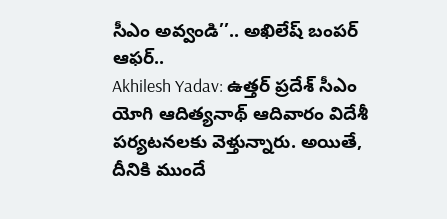సీఎం అవ్వండి’’.. అఖిలేష్ బంపర్ ఆఫర్..
Akhilesh Yadav: ఉత్తర్ ప్రదేశ్ సీఎం యోగి ఆదిత్యనాథ్ ఆదివారం విదేశీ పర్యటనలకు వెళ్తున్నారు. అయితే, దీనికి ముందే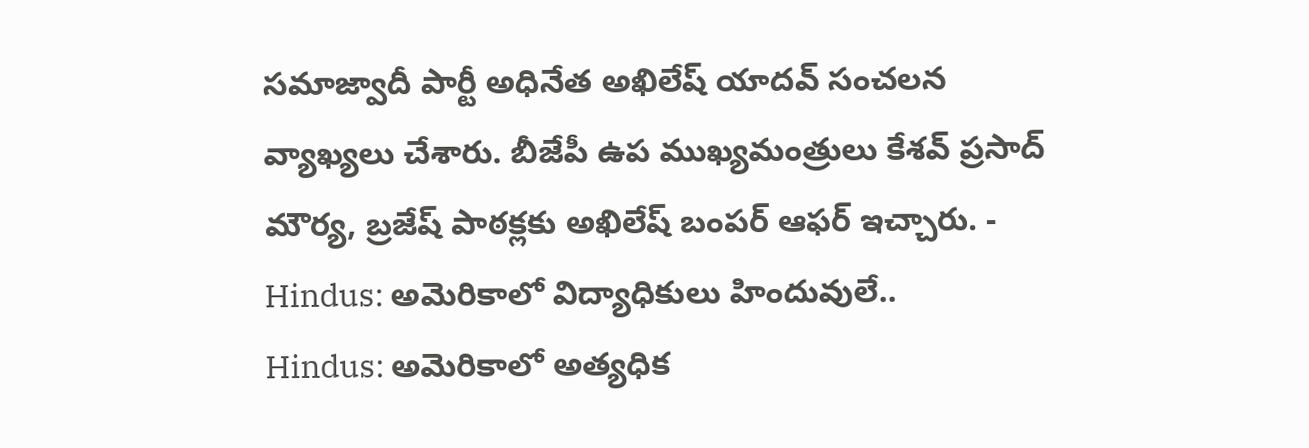సమాజ్వాదీ పార్టీ అధినేత అఖిలేష్ యాదవ్ సంచలన వ్యాఖ్యలు చేశారు. బీజేపీ ఉప ముఖ్యమంత్రులు కేశవ్ ప్రసాద్ మౌర్య, బ్రజేష్ పాఠక్లకు అఖిలేష్ బంపర్ ఆఫర్ ఇచ్చారు. -
Hindus: అమెరికాలో విద్యాధికులు హిందువులే..
Hindus: అమెరికాలో అత్యధిక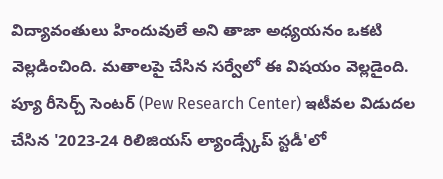విద్యావంతులు హిందువులే అని తాజా అధ్యయనం ఒకటి వెల్లడించింది. మతాలపై చేసిన సర్వేలో ఈ విషయం వెల్లడైంది. ప్యూ రీసెర్చ్ సెంటర్ (Pew Research Center) ఇటీవల విడుదల చేసిన '2023-24 రిలిజియస్ ల్యాండ్స్కేప్ స్టడీ'లో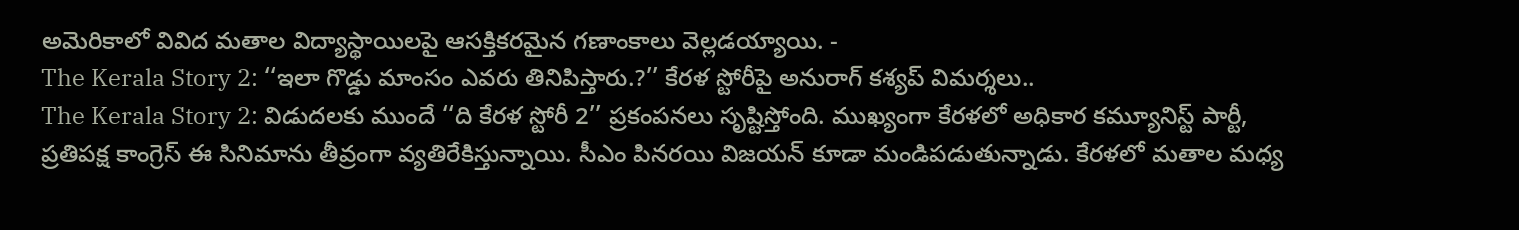అమెరికాలో వివిద మతాల విద్యాస్థాయిలపై ఆసక్తికరమైన గణాంకాలు వెల్లడయ్యాయి. -
The Kerala Story 2: ‘‘ఇలా గొడ్డు మాంసం ఎవరు తినిపిస్తారు.?’’ కేరళ స్టోరీపై అనురాగ్ కశ్యప్ విమర్శలు..
The Kerala Story 2: విడుదలకు ముందే ‘‘ది కేరళ స్టోరీ 2’’ ప్రకంపనలు సృష్టిస్తోంది. ముఖ్యంగా కేరళలో అధికార కమ్యూనిస్ట్ పార్టీ, ప్రతిపక్ష కాంగ్రెస్ ఈ సినిమాను తీవ్రంగా వ్యతిరేకిస్తున్నాయి. సీఎం పినరయి విజయన్ కూడా మండిపడుతున్నాడు. కేరళలో మతాల మధ్య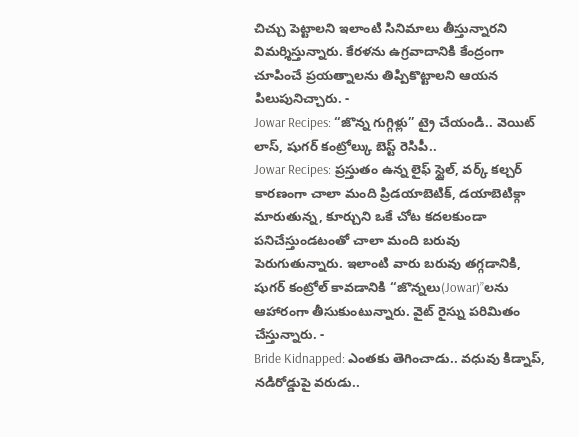చిచ్చు పెట్టాలని ఇలాంటి సినిమాలు తీస్తున్నారని విమర్శిస్తున్నారు. కేరళను ఉగ్రవాదానికి కేంద్రంగా చూపించే ప్రయత్నాలను తిప్పికొట్టాలని ఆయన పిలుపునిచ్చారు. -
Jowar Recipes: “జొన్న గుగ్గిళ్లు” ట్రై చేయండి.. వెయిట్ లాస్, షుగర్ కంట్రోల్కు బెస్ట్ రెసిపీ..
Jowar Recipes: ప్రస్తుతం ఉన్న లైఫ్ స్టైల్, వర్క్ కల్చర్ కారణంగా చాలా మంది ప్రిడయాబెటిక్, డయాబెటిక్గా మారుతున్న, కూర్చుని ఒకే చోట కదలకుండా పనిచేస్తుండటంతో చాలా మంది బరువు పెరుగుతున్నారు. ఇలాంటి వారు బరువు తగ్గడానికి, షుగర్ కంట్రోల్ కావడానికి ‘‘జొన్నలు(Jowar)’’లను ఆహారంగా తీసుకుంటున్నారు. వైట్ రైస్ను పరిమితం చేస్తున్నారు. -
Bride Kidnapped: ఎంతకు తెగించాడు.. వధువు కిడ్నాప్, నడిరోడ్డుపై వరుడు..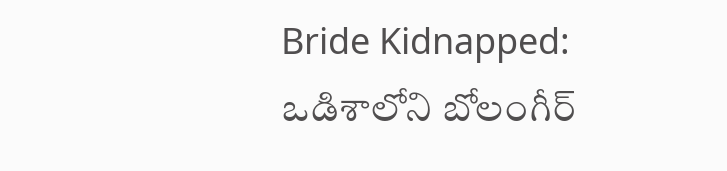Bride Kidnapped: ఒడిశాలోని బోలంగీర్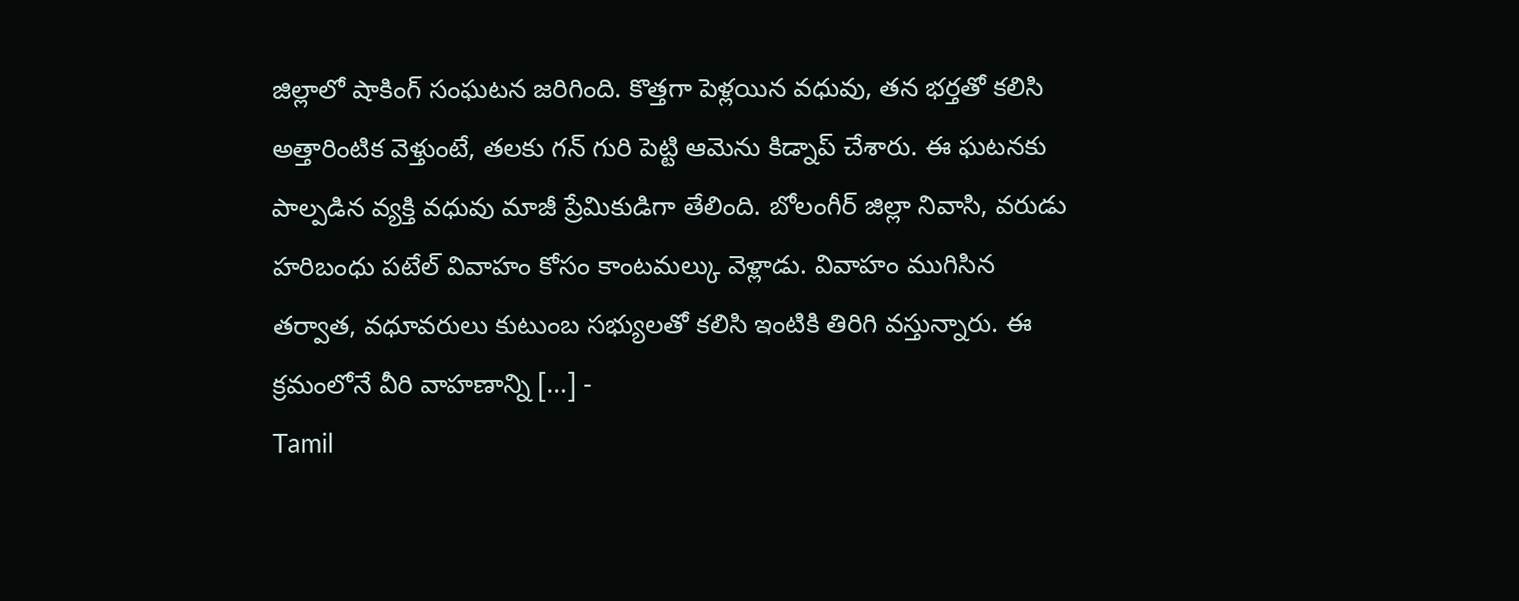జిల్లాలో షాకింగ్ సంఘటన జరిగింది. కొత్తగా పెళ్లయిన వధువు, తన భర్తతో కలిసి అత్తారింటిక వెళ్తుంటే, తలకు గన్ గురి పెట్టి ఆమెను కిడ్నాప్ చేశారు. ఈ ఘటనకు పాల్పడిన వ్యక్తి వధువు మాజీ ప్రేమికుడిగా తేలింది. బోలంగీర్ జిల్లా నివాసి, వరుడు హరిబంధు పటేల్ వివాహం కోసం కాంటమల్కు వెళ్లాడు. వివాహం ముగిసిన తర్వాత, వధూవరులు కుటుంబ సభ్యులతో కలిసి ఇంటికి తిరిగి వస్తున్నారు. ఈ క్రమంలోనే వీరి వాహణాన్ని […] -
Tamil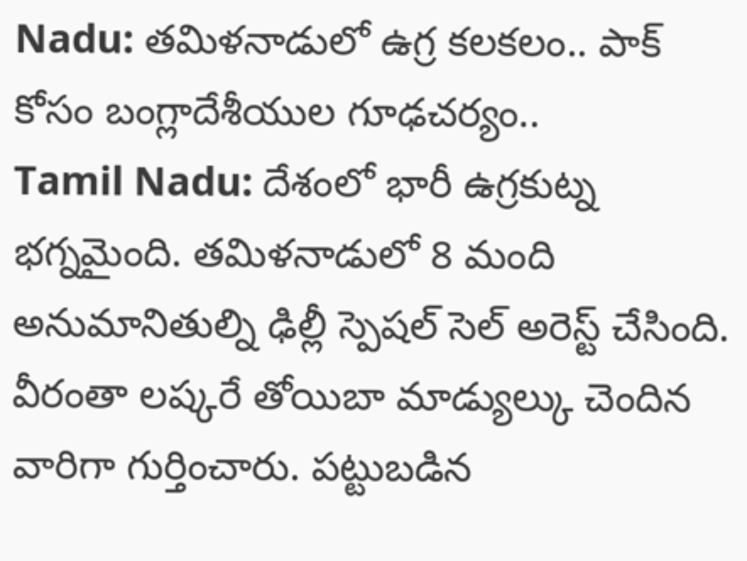Nadu: తమిళనాడులో ఉగ్ర కలకలం.. పాక్ కోసం బంగ్లాదేశీయుల గూఢచర్యం..
Tamil Nadu: దేశంలో భారీ ఉగ్రకుట్న భగ్నమైంది. తమిళనాడులో 8 మంది అనుమానితుల్ని ఢిల్లీ స్పెషల్ సెల్ అరెస్ట్ చేసింది. వీరంతా లష్కరే తోయిబా మాడ్యుల్కు చెందిన వారిగా గుర్తించారు. పట్టుబడిన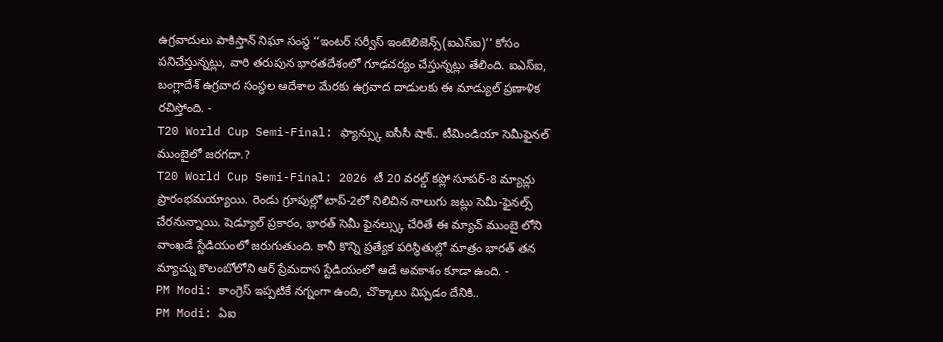ఉగ్రవాదులు పాకిస్తాన్ నిఘా సంస్థ ‘‘ఇంటర్ సర్వీస్ ఇంటెలిజెన్స్(ఐఎస్ఐ)’’ కోసం పనిచేస్తున్నట్లు, వారి తరుపున భారతదేశంలో గూఢచర్యం చేస్తున్నట్లు తేలింది. ఐఎస్ఐ, బంగ్లాదేశ్ ఉగ్రవాద సంస్థల ఆదేశాల మేరకు ఉగ్రవాద దాడులకు ఈ మాడ్యుల్ ప్రణాళిక రచిస్తోంది. -
T20 World Cup Semi-Final: ఫ్యాన్స్కు ఐసీసీ షాక్.. టీమిండియా సెమీఫైనల్ ముంబైలో జరగదా.?
T20 World Cup Semi-Final: 2026 టీ 20 వరల్డ్ కప్లో సూపర్-8 మ్యాచ్లు ప్రారంభమయ్యాయి. రెండు గ్రూపుల్లో టాప్-2లో నిలిచిన నాలుగు జట్లు సెమీ-ఫైనల్స్ చేరనున్నాయి. షెడ్యూల్ ప్రకారం, భారత్ సెమీ ఫైనల్స్కు చేరితే ఈ మ్యాచ్ ముంబై లోని వాంఖడే స్టేడియంలో జరుగుతుంది. కానీ కొన్ని ప్రత్యేక పరిస్థితుల్లో మాత్రం భారత్ తన మ్యాచ్ను కొలంబోలోని ఆర్ ప్రేమదాస స్టేడియంలో ఆడే అవకాశం కూడా ఉంది. -
PM Modi: కాంగ్రెస్ ఇప్పటికే నగ్నంగా ఉంది, చొక్కాలు విప్పడం దేనికి..
PM Modi: ఏఐ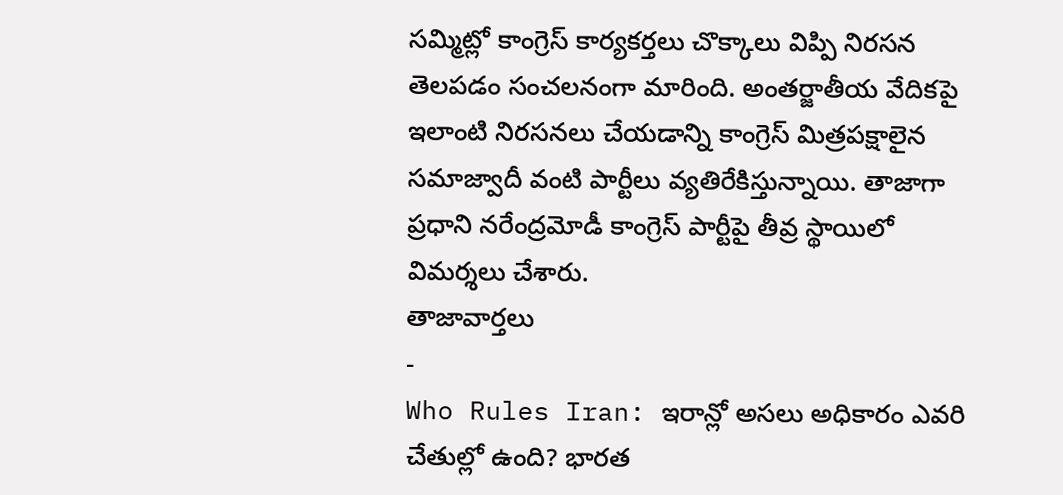సమ్మిట్లో కాంగ్రెస్ కార్యకర్తలు చొక్కాలు విప్పి నిరసన తెలపడం సంచలనంగా మారింది. అంతర్జాతీయ వేదికపై ఇలాంటి నిరసనలు చేయడాన్ని కాంగ్రెస్ మిత్రపక్షాలైన సమాజ్వాదీ వంటి పార్టీలు వ్యతిరేకిస్తున్నాయి. తాజాగా ప్రధాని నరేంద్రమోడీ కాంగ్రెస్ పార్టీపై తీవ్ర స్థాయిలో విమర్శలు చేశారు.
తాజావార్తలు
-
Who Rules Iran: ఇరాన్లో అసలు అధికారం ఎవరి చేతుల్లో ఉంది? భారత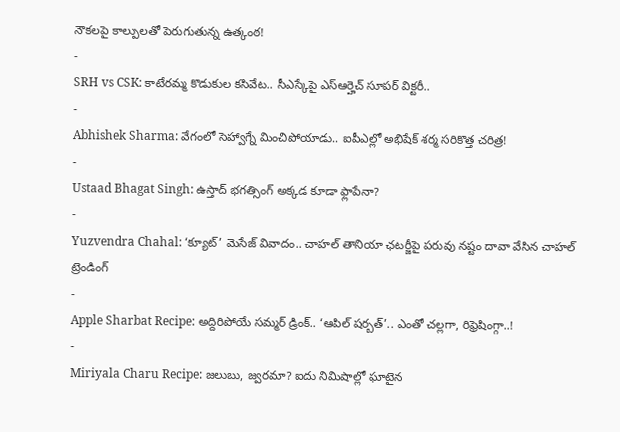నౌకలపై కాల్పులతో పెరుగుతున్న ఉత్కంఠ!
-
SRH vs CSK: కాటేరమ్మ కొడుకుల కసివేట.. సీఎస్కేపై ఎస్ఆర్హెచ్ సూపర్ విక్టరీ..
-
Abhishek Sharma: వేగంలో సెహ్వాగ్నే మించిపోయాడు.. ఐపీఎల్లో అభిషేక్ శర్మ సరికొత్త చరిత్ర!
-
Ustaad Bhagat Singh: ఉస్తాద్ భగత్సింగ్ అక్కడ కూడా ఫ్లాపేనా?
-
Yuzvendra Chahal: ‘క్యూట్’ మెసేజ్ వివాదం.. చాహల్ తానియా ఛటర్జీపై పరువు నష్టం దావా వేసిన చాహల్
ట్రెండింగ్
-
Apple Sharbat Recipe: అద్దిరిపోయే సమ్మర్ డ్రింక్.. ‘ఆపిల్ షర్బత్’.. ఎంతో చల్లగా, రిఫ్రెషింగ్గా..!
-
Miriyala Charu Recipe: జలుబు, జ్వరమా? ఐదు నిమిషాల్లో ఘాటైన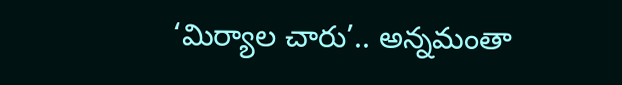‘మిర్యాల చారు’.. అన్నమంతా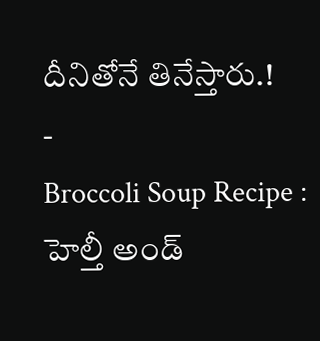దీనితోనే తినేస్తారు.!
-
Broccoli Soup Recipe : హెల్తీ అండ్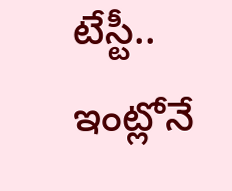టేస్టీ.. ఇంట్లోనే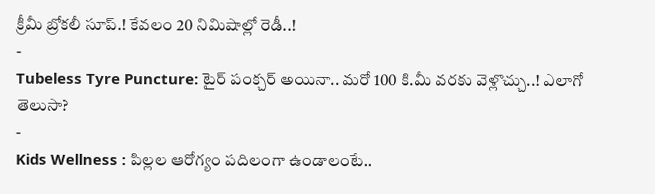క్రీమీ బ్రోకలీ సూప్.! కేవలం 20 నిమిషాల్లో రెడీ..!
-
Tubeless Tyre Puncture: టైర్ పంక్చర్ అయినా.. మరో 100 కి.మీ వరకు వెళ్లొచ్చు..! ఎలాగో తెలుసా?
-
Kids Wellness : పిల్లల ఆరోగ్యం పదిలంగా ఉండాలంటే..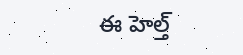ఈ హెల్త్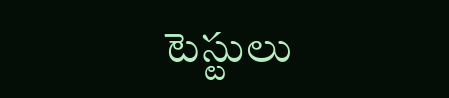టెస్టులు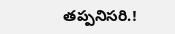తప్పనిసరి.!